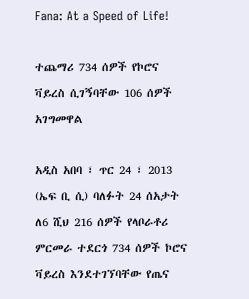Fana: At a Speed of Life!

ተጨማሪ 734 ሰዎች የኮሮና ቫይረስ ሲገኝባቸው 106 ሰዎች አገግመዋል

አዲስ አበባ ፣ ጥር 24 ፣ 2013 (ኤፍ ቢ ሲ) ባለፉት 24 ሰአታት ለ6 ሺህ 216 ሰዎች የላቦራቶሪ ምርመራ ተደርጎ 734 ሰዎች ኮሮና ቫይረስ እንደተገኘባቸው የጤና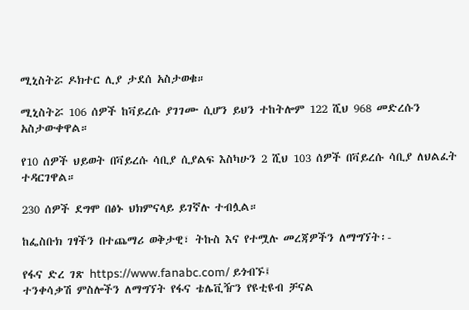ሚኒስትሯ ዶክተር ሊያ ታደሰ አስታወቁ።

ሚኒስትሯ 106 ሰዎች ከቫይረሱ ያገገሙ ሲሆን ይህን ተከትሎም 122 ሺህ 968 መድረሱን አስታውቀዋል።

የ10 ሰዎች ህይወት በቫይረሱ ሳቢያ ሲያልፍ እስካሁን 2 ሺህ 103 ሰዎች በቫይረሱ ሳቢያ ለህልፈት ተዳርገዋል።

230 ሰዎች ደግሞ በፅኑ ህክምናላይ ይገኛሉ ተብሏል።

ከፌስቡክ ገፃችን በተጨማሪ ወቅታዊ፣ ትኩስ እና የተሟሉ መረጃዎችን ለማግኘት፡-

የፋና ድረ ገጽ https://www.fanabc.com/ ይጎብኙ፤
ተንቀሳቃሽ ምስሎችን ለማግኘት የፋና ቴሌቪዥን የዩቲዩብ ቻናል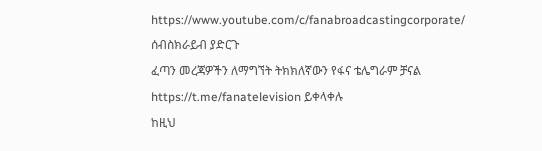https://www.youtube.com/c/fanabroadcastingcorporate/ ሰብስክራይብ ያድርጉ
ፈጣን መረጃዎችን ለማግኘት ትክክለኛውን የፋና ቴሌግራም ቻናል https://t.me/fanatelevision ይቀላቀሉ
ከዚህ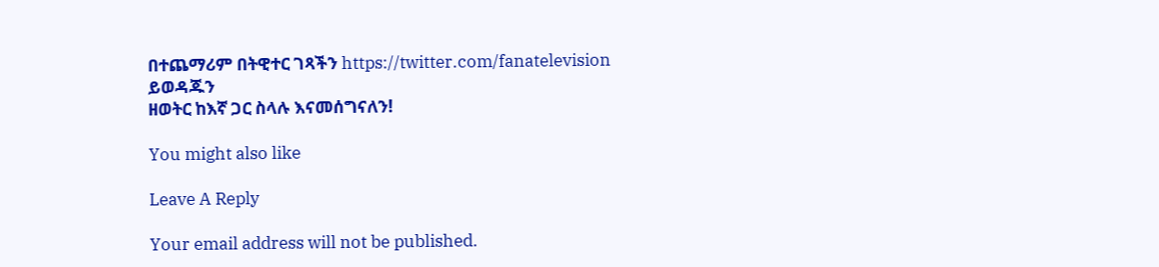በተጨማሪም በትዊተር ገጻችን https://twitter.com/fanatelevision ይወዳጁን
ዘወትር ከእኛ ጋር ስላሉ እናመሰግናለን!

You might also like

Leave A Reply

Your email address will not be published.